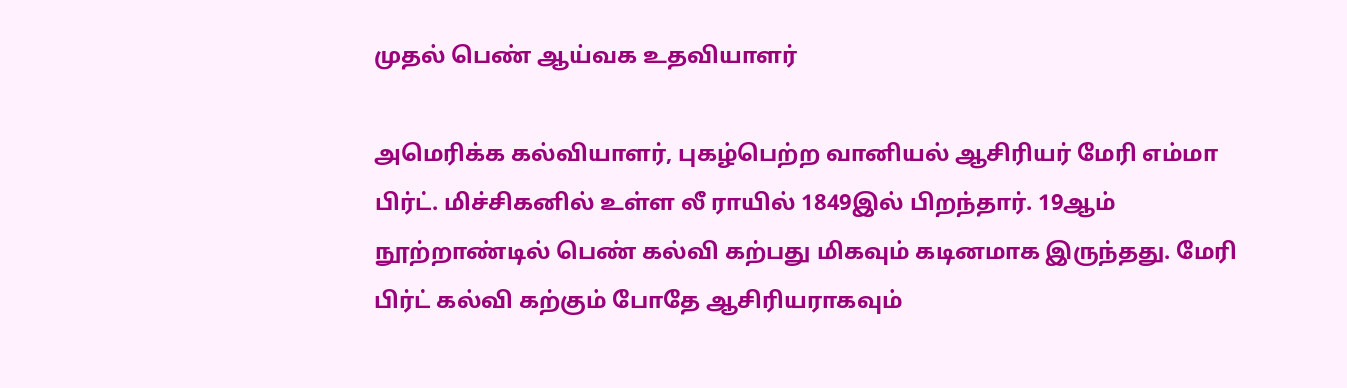முதல் பெண் ஆய்வக உதவியாளர்

அமெரிக்க கல்வியாளர், புகழ்பெற்ற வானியல் ஆசிரியர் மேரி எம்மா பிர்ட். மிச்சிகனில் உள்ள லீ ராயில் 1849இல் பிறந்தார். 19ஆம் நூற்றாண்டில் பெண் கல்வி கற்பது மிகவும் கடினமாக இருந்தது. மேரி பிர்ட் கல்வி கற்கும் போதே ஆசிரியராகவும்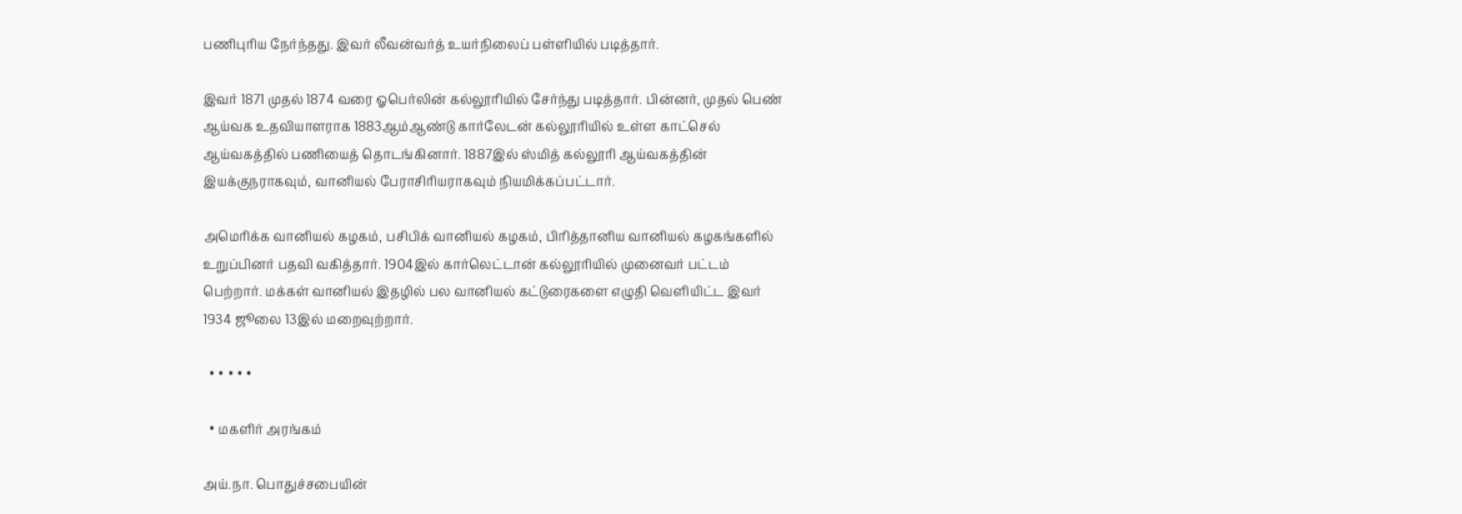பணிபுரிய நேர்ந்தது. இவர் லீவன்வர்த் உயர்நிலைப் பள்ளியில் படித்தார்.

இவர் 1871 முதல் 1874 வரை ஓபெர்லின் கல்லூரியில் சேர்ந்து படித்தார். பின்னர், முதல் பெண் ஆய்வக உதவியாளராக 1883ஆம்ஆண்டு கார்லேடன் கல்லூரியில் உள்ள காட்செல் ஆய்வகத்தில் பணியைத் தொடங்கினார். 1887இல் ஸ்மித் கல்லூரி ஆய்வகத்தின் இயக்குநராகவும், வானியல் பேராசிரியராகவும் நியமிக்கப்பட்டார்.

அமெரிக்க வானியல் கழகம், பசிபிக் வானியல் கழகம், பிரித்தானிய வானியல் கழகங்களில் உறுப்பினர் பதவி வகித்தார். 1904இல் கார்லெட்டான் கல்லூரியில் முனைவர் பட்டம் பெற்றார். மக்கள் வானியல் இதழில் பல வானியல் கட்டுரைகளை எழுதி வெளியிட்ட இவர் 1934 ஜூலை 13இல் மறைவுற்றார்.

  • • • • •

  • மகளிர் அரங்கம்

அய்.நா. பொதுச்சபையின்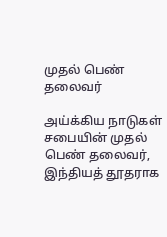முதல் பெண் தலைவர்

அய்க்கிய நாடுகள் சபையின் முதல் பெண் தலைவர், இந்தியத் தூதராக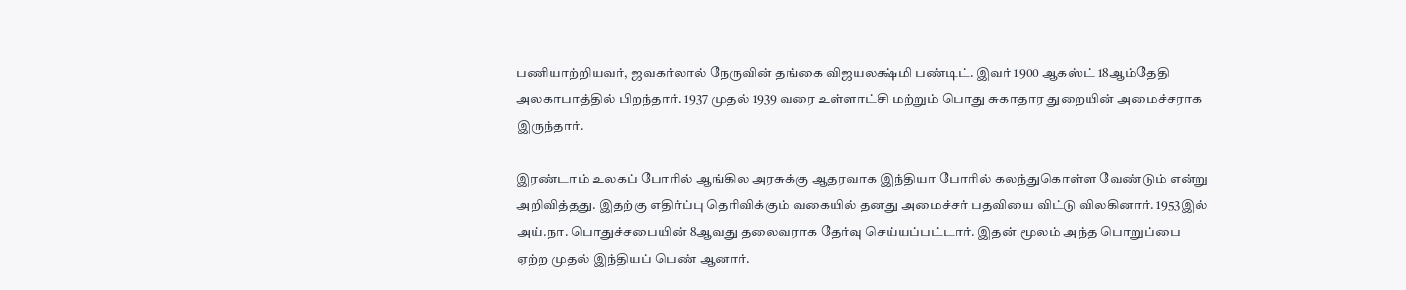பணியாற்றியவர், ஜவகர்லால் நேருவின் தங்கை விஜயலக்ஷ்மி பண்டிட். இவர் 1900 ஆகஸ்ட் 18ஆம்தேதி அலகாபாத்தில் பிறந்தார். 1937 முதல் 1939 வரை உள்ளாட்சி மற்றும் பொது சுகாதார துறையின் அமைச்சராக இருந்தார்.

இரண்டாம் உலகப் போரில் ஆங்கில அரசுக்கு ஆதரவாக இந்தியா போரில் கலந்துகொள்ள வேண்டும் என்று அறிவித்தது. இதற்கு எதிர்ப்பு தெரிவிக்கும் வகையில் தனது அமைச்சர் பதவியை விட்டு விலகினார். 1953இல் அய்.நா. பொதுச்சபையின் 8ஆவது தலைவராக தேர்வு செய்யப்பட்டார். இதன் மூலம் அந்த பொறுப்பை ஏற்ற முதல் இந்தியப் பெண் ஆனார்.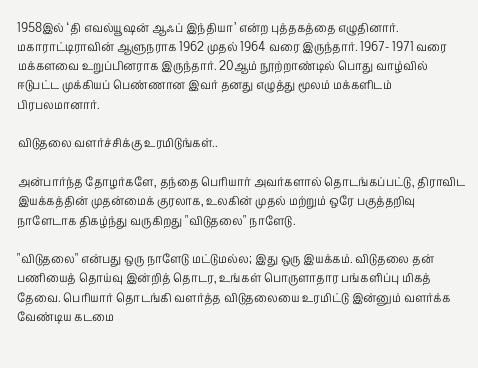1958இல் ‘தி எவல்யூஷன் ஆஃப் இந்தியா’ என்ற புத்தகத்தை எழுதினார். மகாராட்டிராவின் ஆளுநராக 1962 முதல் 1964 வரை இருந்தார். 1967- 1971 வரை மக்களவை உறுப்பினராக இருந்தார். 20ஆம் நூற்றாண்டில் பொது வாழ்வில் ஈடுபட்ட முக்கியப் பெண்ணான இவர் தனது எழுத்து மூலம் மக்களிடம் பிரபலமானார்.

விடுதலை வளர்ச்சிக்கு உரமிடுங்கள்..

அன்பார்ந்த தோழர்களே, தந்தை பெரியார் அவர்களால் தொடங்கப்பட்டு, திராவிட இயக்கத்தின் முதன்மைக் குரலாக, உலகின் முதல் மற்றும் ஒரே பகுத்தறிவு நாளேடாக திகழ்ந்து வருகிறது "விடுதலை" நாளேடு.

"விடுதலை" என்பது ஒரு நாளேடு மட்டுமல்ல; இது ஒரு இயக்கம். விடுதலை தன் பணியைத் தொய்வு இன்றித் தொடர, உங்கள் பொருளாதார பங்களிப்பு மிகத் தேவை. பெரியார் தொடங்கி வளர்த்த விடுதலையை உரமிட்டு இன்னும் வளர்க்க வேண்டிய கடமை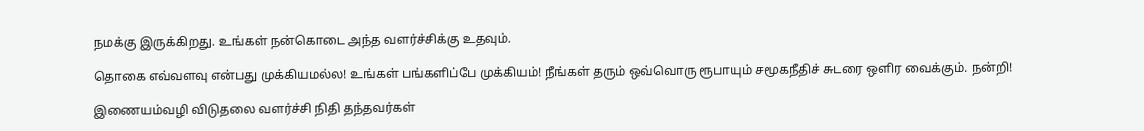நமக்கு இருக்கிறது. உங்கள் நன்கொடை அந்த வளர்ச்சிக்கு உதவும்.

தொகை எவ்வளவு என்பது முக்கியமல்ல! உங்கள் பங்களிப்பே முக்கியம்! நீங்கள் தரும் ஒவ்வொரு ரூபாயும் சமூகநீதிச் சுடரை ஒளிர வைக்கும். நன்றி!

இணையம்வழி விடுதலை வளர்ச்சி நிதி தந்தவர்கள்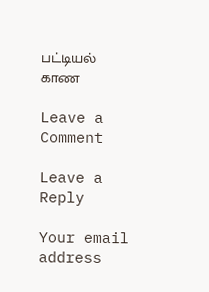பட்டியல் காண

Leave a Comment

Leave a Reply

Your email address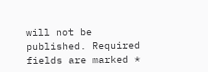will not be published. Required fields are marked *